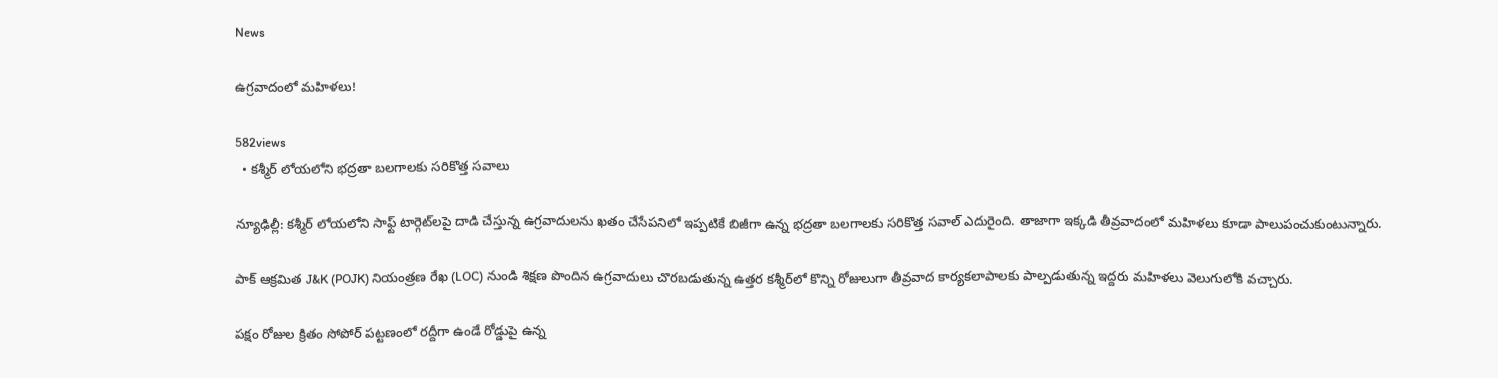News

ఉగ్రవాదంలో మహిళలు!

582views
  • కశ్మీర్‌ లోయలోని భద్రతా బలగాలకు స‌రికొత్త సవాలు

న్యూఢిల్లీ: కశ్మీర్‌ లోయలోని సాఫ్ట్‌ టార్గెట్‌లపై దాడి చేస్తున్న ఉగ్రవాదులను ఖ‌తం చేసేపనిలో ఇప్పటికే బిజీగా ఉన్న భద్రతా బలగాలకు స‌రికొత్త స‌వాల్ ఎదురైంది. తాజాగా ఇక్కడి తీవ్ర‌వాదంలో మ‌హిళ‌లు కూడా పాలుపంచుకుంటున్నారు.

పాక్ ఆక్రమిత J&K (POJK) నియంత్రణ రేఖ (LOC) నుండి శిక్షణ పొందిన ఉగ్రవాదులు చొరబడుతున్న ఉత్తర క‌శ్మీర్‌లో కొన్ని రోజులుగా తీవ్రవాద కార్యకలాపాలకు పాల్పడుతున్న ఇద్దరు మహిళలు వెలుగులోకి వ‌చ్చారు.

పక్షం రోజుల క్రితం సోపోర్ పట్టణంలో రద్దీగా ఉండే రోడ్డుపై ఉన్న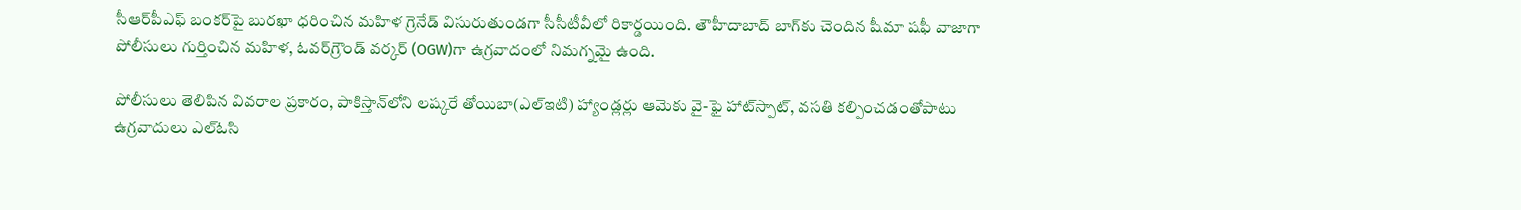సీఆర్‌పీఎఫ్ బంకర్‌పై బురఖా ధరించిన మహిళ గ్రెనేడ్ విసురుతుండగా సీసీటీవీలో రికార్డయింది. తౌహీదాబాద్ బాగ్‌కు చెందిన షీమా షఫీ వాజాగా పోలీసులు గుర్తించిన మహిళ, ఓవర్‌గ్రౌండ్ వర్కర్ (OGW)గా ఉగ్రవాదంలో నిమగ్నమై ఉంది.

పోలీసులు తెలిపిన వివరాల ప్రకారం, పాకిస్తాన్‌లోని లష్కరే తోయిబా(ఎల్‌ఇటి) హ్యాండ్లర్లు ఆమెకు వై-ఫై హాట్‌స్పాట్, వసతి కల్పించడంతోపాటు ఉగ్రవాదులు ఎల్‌ఓసి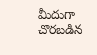మీదుగా చొరబడిన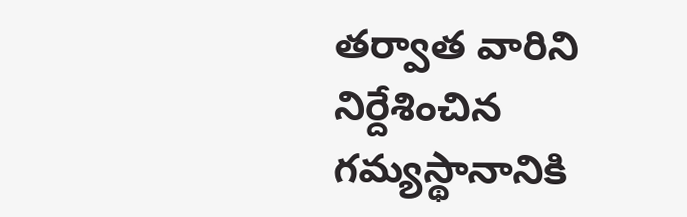తర్వాత వారిని నిర్దేశించిన గమ్యస్థానానికి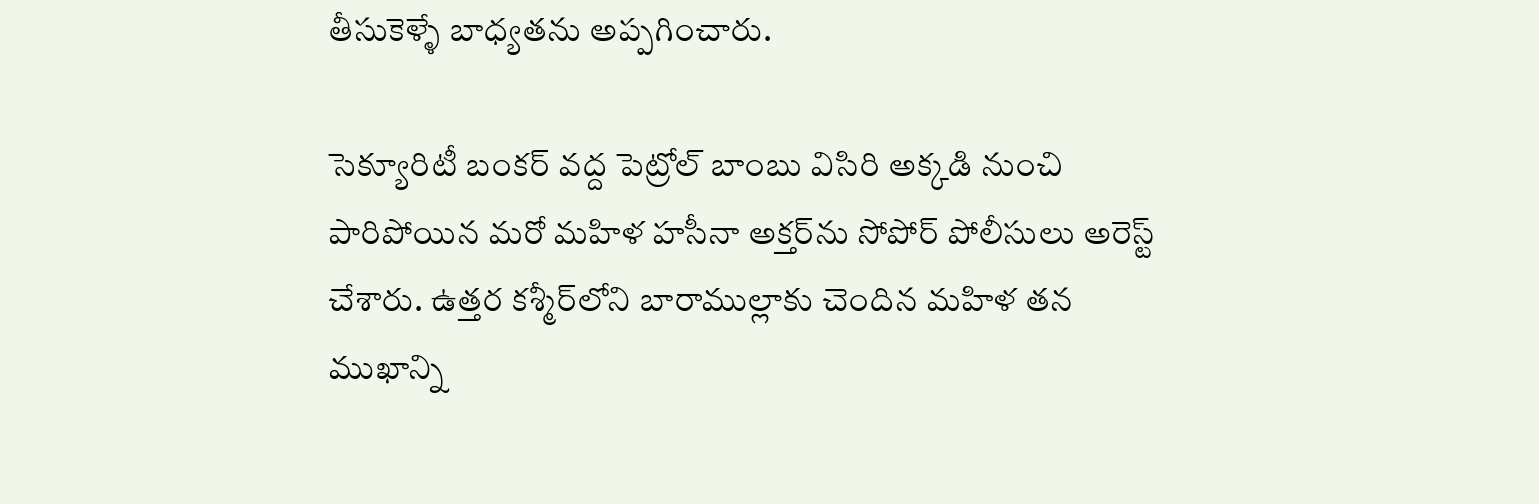తీసుకెళ్ళే బాధ్యతను అప్పగించారు.

సెక్యూరిటీ బంకర్ వద్ద పెట్రోల్ బాంబు విసిరి అక్కడి నుంచి పారిపోయిన మ‌రో మ‌హిళ హసీనా అక్తర్‌ను సోపోర్ పోలీసులు అరెస్ట్ చేశారు. ఉత్తర క‌శ్మీర్‌లోని బారాముల్లాకు చెందిన మహిళ తన ముఖాన్ని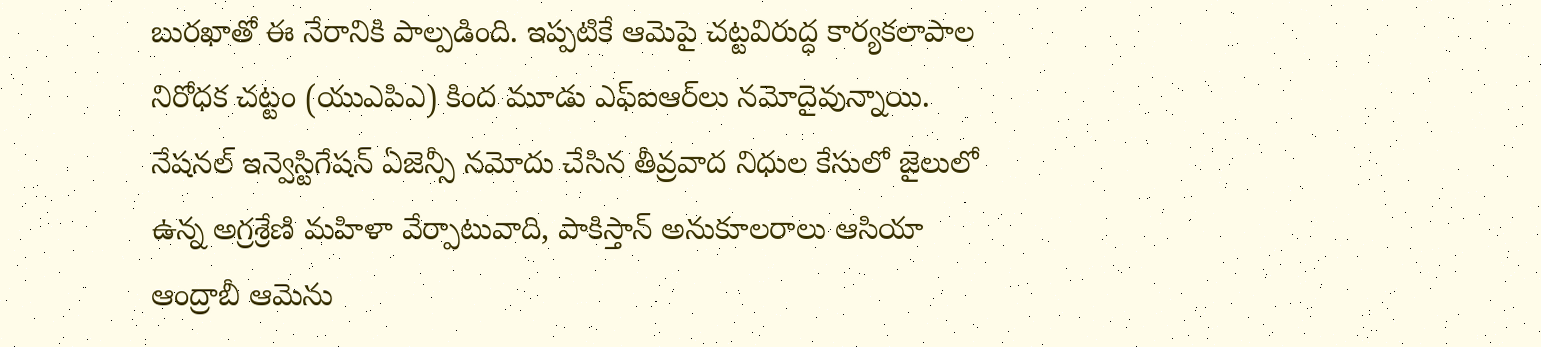బురఖాతో ఈ నేరానికి పాల్ప‌డింది. ఇప్ప‌టికే ఆమెపై చట్టవిరుద్ధ కార్యకలాపాల నిరోధక చట్టం (యుఎపిఎ) కింద మూడు ఎఫ్‌ఐఆర్‌లు న‌మోదైవున్నాయి. నేషనల్ ఇన్వెస్టిగేషన్ ఏజెన్సీ నమోదు చేసిన తీవ్రవాద నిధుల కేసులో జైలులో ఉన్న అగ్రశ్రేణి మహిళా వేర్పాటువాది, పాకిస్తాన్ అనుకూలరాలు ఆసియా ఆంద్రాబీ ఆమెను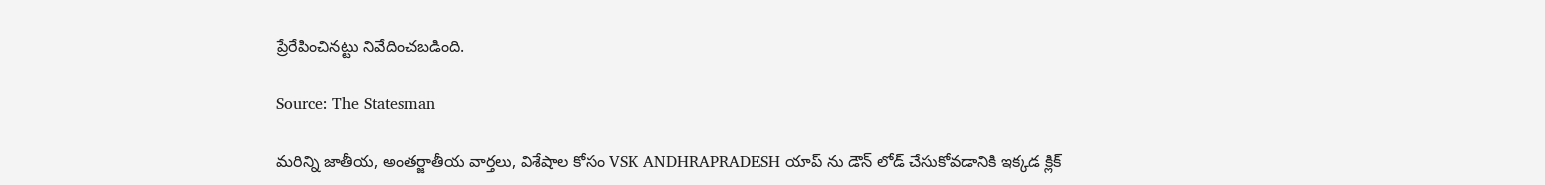ప్రేరేపించినట్టు నివేదించబడింది.

Source: The Statesman

మరిన్ని జాతీయ, అంతర్జాతీయ వార్తలు, విశేషాల కోసం VSK ANDHRAPRADESH యాప్ ను డౌన్ లోడ్ చేసుకోవడానికి ఇక్కడ క్లిక్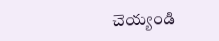చెయ్యండి